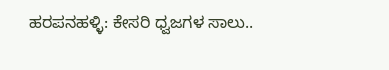ಹರಪನಹಳ್ಳಿ: ಕೇಸರಿ ಧ್ವಜಗಳ ಸಾಲು..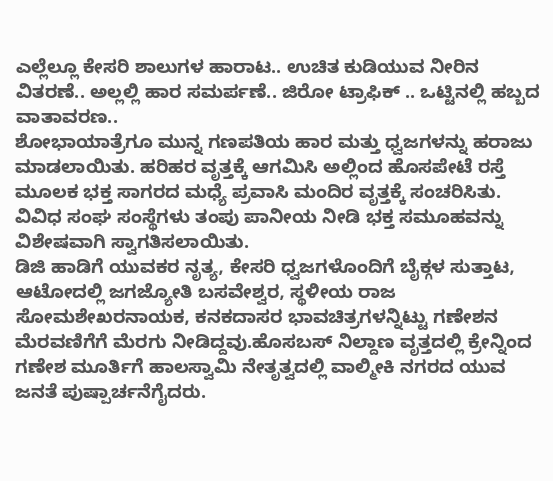ಎಲ್ಲೆಲ್ಲೂ ಕೇಸರಿ ಶಾಲುಗಳ ಹಾರಾಟ.. ಉಚಿತ ಕುಡಿಯುವ ನೀರಿನ ವಿತರಣೆ.. ಅಲ್ಲಲ್ಲಿ ಹಾರ ಸಮರ್ಪಣೆ.. ಜಿರೋ ಟ್ರಾಫಿಕ್ .. ಒಟ್ಟಿನಲ್ಲಿ ಹಬ್ಬದ ವಾತಾವರಣ..
ಶೋಭಾಯಾತ್ರೆಗೂ ಮುನ್ನ ಗಣಪತಿಯ ಹಾರ ಮತ್ತು ಧ್ವಜಗಳನ್ನು ಹರಾಜು ಮಾಡಲಾಯಿತು. ಹರಿಹರ ವೃತ್ತಕ್ಕೆ ಆಗಮಿಸಿ ಅಲ್ಲಿಂದ ಹೊಸಪೇಟೆ ರಸ್ತೆ ಮೂಲಕ ಭಕ್ತ ಸಾಗರದ ಮಧ್ಯೆ ಪ್ರವಾಸಿ ಮಂದಿರ ವೃತ್ತಕ್ಕೆ ಸಂಚರಿಸಿತು. ವಿವಿಧ ಸಂಘ ಸಂಸ್ಥೆಗಳು ತಂಪು ಪಾನೀಯ ನೀಡಿ ಭಕ್ತ ಸಮೂಹವನ್ನು ವಿಶೇಷವಾಗಿ ಸ್ವಾಗತಿಸಲಾಯಿತು.
ಡಿಜಿ ಹಾಡಿಗೆ ಯುವಕರ ನೃತ್ಯ, ಕೇಸರಿ ಧ್ವಜಗಳೊಂದಿಗೆ ಬೈಕ್ಗಳ ಸುತ್ತಾಟ, ಆಟೋದಲ್ಲಿ ಜಗಜ್ಯೋತಿ ಬಸವೇಶ್ವರ, ಸ್ಥಳೀಯ ರಾಜ ಸೋಮಶೇಖರನಾಯಕ, ಕನಕದಾಸರ ಭಾವಚಿತ್ರಗಳನ್ನಿಟ್ಟು ಗಣೇಶನ ಮೆರವಣಿಗೆಗೆ ಮೆರಗು ನೀಡಿದ್ದವು.ಹೊಸಬಸ್ ನಿಲ್ದಾಣ ವೃತ್ತದಲ್ಲಿ ಕ್ರೇನ್ನಿಂದ ಗಣೇಶ ಮೂರ್ತಿಗೆ ಹಾಲಸ್ವಾಮಿ ನೇತೃತ್ವದಲ್ಲಿ ವಾಲ್ಮೀಕಿ ನಗರದ ಯುವ ಜನತೆ ಪುಷ್ಪಾರ್ಚನೆಗೈದರು.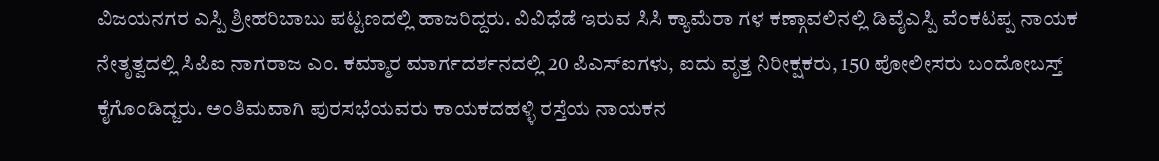ವಿಜಯನಗರ ಎಸ್ಪಿ ಶ್ರೀಹರಿಬಾಬು ಪಟ್ಟಣದಲ್ಲಿ ಹಾಜರಿದ್ದರು. ವಿವಿಧೆಡೆ ಇರುವ ಸಿಸಿ ಕ್ಯಾಮೆರಾ ಗಳ ಕಣ್ಗಾವಲಿನಲ್ಲಿ ಡಿವೈಎಸ್ಪಿ ವೆಂಕಟಪ್ಪ ನಾಯಕ ನೇತೃತ್ವದಲ್ಲಿ ಸಿಪಿಐ ನಾಗರಾಜ ಎಂ. ಕಮ್ಮಾರ ಮಾರ್ಗದರ್ಶನದಲ್ಲಿ 20 ಪಿಎಸ್ಐಗಳು, ಐದು ವೃತ್ತ ನಿರೀಕ್ಷಕರು, 150 ಪೋಲೀಸರು ಬಂದೋಬಸ್ತ್ ಕೈಗೊಂಡಿದ್ಜರು. ಅಂತಿಮವಾಗಿ ಪುರಸಭೆಯವರು ಕಾಯಕದಹಳ್ಳಿ ರಸ್ತೆಯ ನಾಯಕನ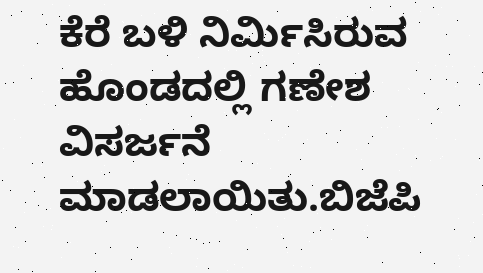ಕೆರೆ ಬಳಿ ನಿರ್ಮಿಸಿರುವ ಹೊಂಡದಲ್ಲಿ ಗಣೇಶ ವಿಸರ್ಜನೆ ಮಾಡಲಾಯಿತು.ಬಿಜೆಪಿ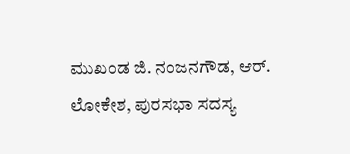ಮುಖಂಡ ಜಿ. ನಂಜನಗೌಡ, ಆರ್. ಲೋಕೇಶ, ಪುರಸಭಾ ಸದಸ್ಯ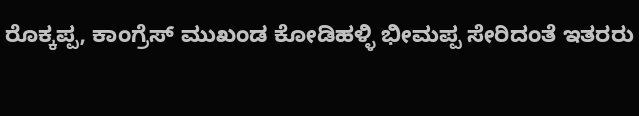ರೊಕ್ಕಪ್ಪ, ಕಾಂಗ್ರೆಸ್ ಮುಖಂಡ ಕೋಡಿಹಳ್ಳಿ ಭೀಮಪ್ಪ ಸೇರಿದಂತೆ ಇತರರು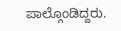ಪಾಲ್ಗೊಂಡಿದ್ದರು.